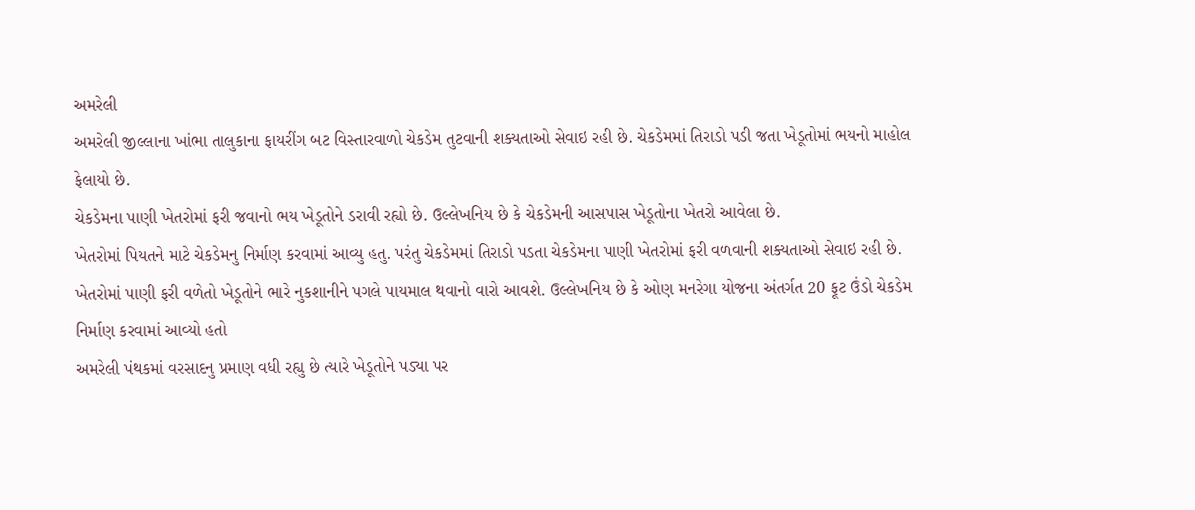અમરેલી
અમરેલી જીલ્લાના ખાંભા તાલુકાના ફાયરીંગ બટ વિસ્તારવાળો ચેકડેમ તુટવાની શક્યતાઓ સેવાઇ રહી છે. ચેકડેમમાં તિરાડો પડી જતા ખેડૂતોમાં ભયનો માહોલ ફેલાયો છે.
ચેકડેમના પાણી ખેતરોમાં ફરી જવાનો ભય ખેડૂતોને ડરાવી રહ્યો છે. ઉલ્લેખનિય છે કે ચેકડેમની આસપાસ ખેડૂતોના ખેતરો આવેલા છે.
ખેતરોમાં પિયતને માટે ચેકડેમનુ નિર્માણ કરવામાં આવ્યુ હતુ. પરંતુ ચેકડેમમાં તિરાડો પડતા ચેકડેમના પાણી ખેતરોમાં ફરી વળવાની શક્યતાઓ સેવાઇ રહી છે.
ખેતરોમાં પાણી ફરી વળેતો ખેડૂતોને ભારે નુકશાનીને પગલે પાયમાલ થવાનો વારો આવશે. ઉલ્લેખનિય છે કે ઓણ મનરેગા યોજના અંતર્ગત 20 ફૂટ ઉંડો ચેકડેમ નિર્માણ કરવામાં આવ્યો હતો
અમરેલી પંથકમાં વરસાદનુ પ્રમાણ વધી રહ્યુ છે ત્યારે ખેડૂતોને પડ્યા પર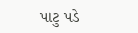પાટુ પડે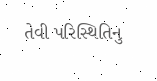તેવી પરિસ્થિતિનુ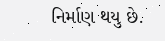નિર્માણ થયુ છે.